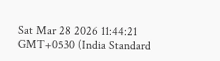Sat Mar 28 2026 11:44:21 GMT+0530 (India Standard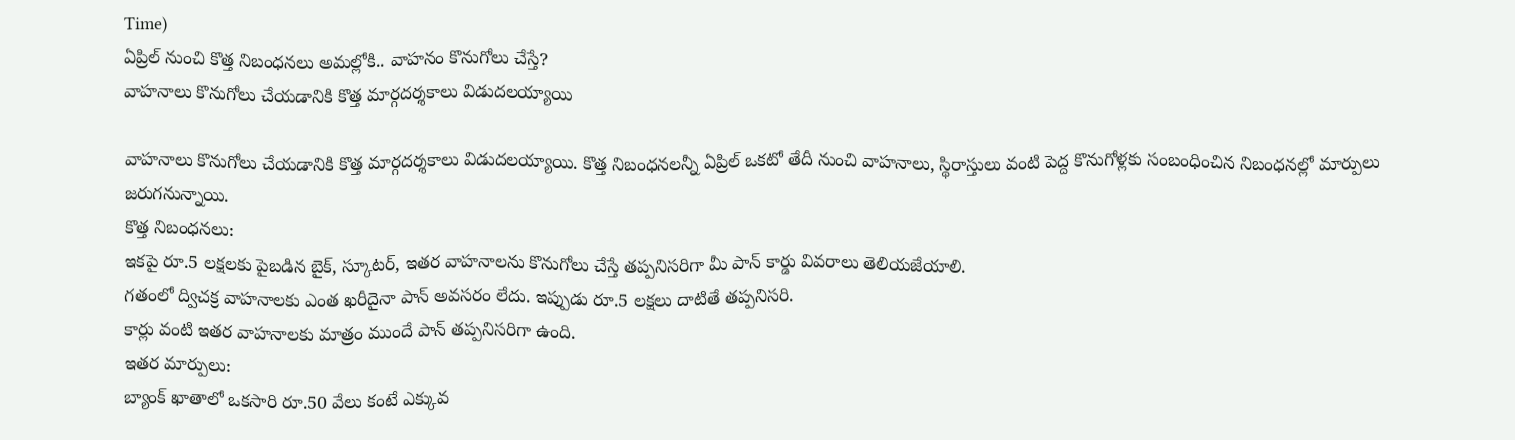Time)
ఏప్రిల్ నుంచి కొత్త నిబంధనలు అమల్లోకి.. వాహనం కొనుగోలు చేస్తే?
వాహనాలు కొనుగోలు చేయడానికి కొత్త మార్గదర్శకాలు విడుదలయ్యాయి

వాహనాలు కొనుగోలు చేయడానికి కొత్త మార్గదర్శకాలు విడుదలయ్యాయి. కొత్త నిబంధనలన్నీ ఏప్రిల్ ఒకటో తేదీ నుంచి వాహనాలు, స్థిరాస్తులు వంటి పెద్ద కొనుగోళ్లకు సంబంధించిన నిబంధనల్లో మార్పులు జరుగనున్నాయి.
కొత్త నిబంధనలు:
ఇకపై రూ.5 లక్షలకు పైబడిన బైక్, స్కూటర్, ఇతర వాహనాలను కొనుగోలు చేస్తే తప్పనిసరిగా మీ పాన్ కార్డు వివరాలు తెలియజేయాలి.
గతంలో ద్విచక్ర వాహనాలకు ఎంత ఖరీదైనా పాన్ అవసరం లేదు. ఇప్పుడు రూ.5 లక్షలు దాటితే తప్పనిసరి.
కార్లు వంటి ఇతర వాహనాలకు మాత్రం ముందే పాన్ తప్పనిసరిగా ఉంది.
ఇతర మార్పులు:
బ్యాంక్ ఖాతాలో ఒకసారి రూ.50 వేలు కంటే ఎక్కువ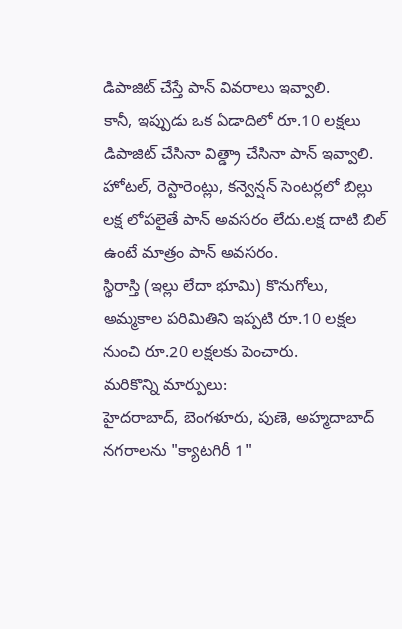డిపాజిట్ చేస్తే పాన్ వివరాలు ఇవ్వాలి.
కానీ, ఇప్పుడు ఒక ఏడాదిలో రూ.10 లక్షలు డిపాజిట్ చేసినా విత్డ్రా చేసినా పాన్ ఇవ్వాలి.
హోటల్, రెస్టారెంట్లు, కన్వెన్షన్ సెంటర్లలో బిల్లు లక్ష లోపలైతే పాన్ అవసరం లేదు.లక్ష దాటి బిల్ ఉంటే మాత్రం పాన్ అవసరం.
స్థిరాస్తి (ఇల్లు లేదా భూమి) కొనుగోలు, అమ్మకాల పరిమితిని ఇప్పటి రూ.10 లక్షల నుంచి రూ.20 లక్షలకు పెంచారు.
మరికొన్ని మార్పులు:
హైదరాబాద్, బెంగళూరు, పుణె, అహ్మదాబాద్ నగరాలను "క్యాటగిరీ 1"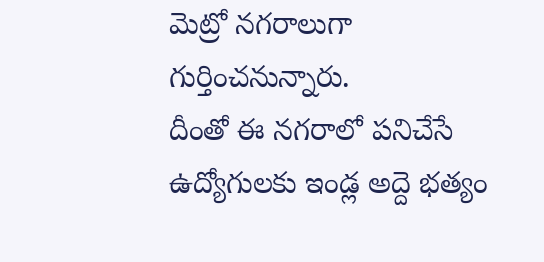మెట్రో నగరాలుగా గుర్తించనున్నారు.
దీంతో ఈ నగరాలో పనిచేసే ఉద్యోగులకు ఇండ్ల అద్దె భత్యం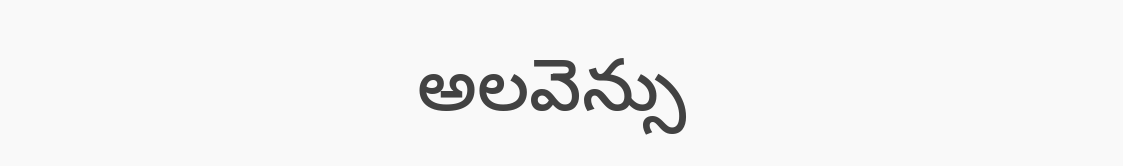అలవెన్సు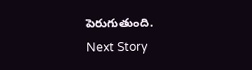పెరుగుతుంది.
Next Story